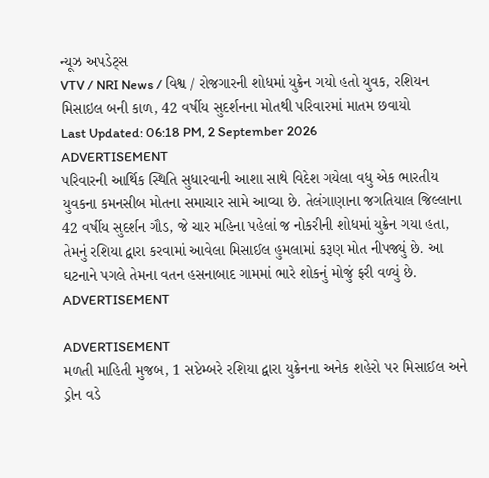ન્યૂઝ અપડેટ્સ
VTV / NRI News / વિશ્વ / રોજગારની શોધમાં યુક્રેન ગયો હતો યુવક, રશિયન મિસાઇલ બની કાળ, 42 વર્ષીય સુદર્શનના મોતથી પરિવારમાં માતમ છવાયો
Last Updated: 06:18 PM, 2 September 2026
ADVERTISEMENT
પરિવારની આર્થિક સ્થિતિ સુધારવાની આશા સાથે વિદેશ ગયેલા વધુ એક ભારતીય યુવકના કમનસીબ મોતના સમાચાર સામે આવ્યા છે. તેલંગાણાના જગતિયાલ જિલ્લાના 42 વર્ષીય સુદર્શન ગૌડ, જે ચાર મહિના પહેલાં જ નોકરીની શોધમાં યુક્રેન ગયા હતા, તેમનું રશિયા દ્વારા કરવામાં આવેલા મિસાઈલ હુમલામાં કરૂણ મોત નીપજ્યું છે. આ ઘટનાને પગલે તેમના વતન હસનાબાદ ગામમાં ભારે શોકનું મોજું ફરી વળ્યું છે.
ADVERTISEMENT

ADVERTISEMENT
મળતી માહિતી મુજબ, 1 સપ્ટેમ્બરે રશિયા દ્વારા યુક્રેનના અનેક શહેરો પર મિસાઈલ અને ડ્રોન વડે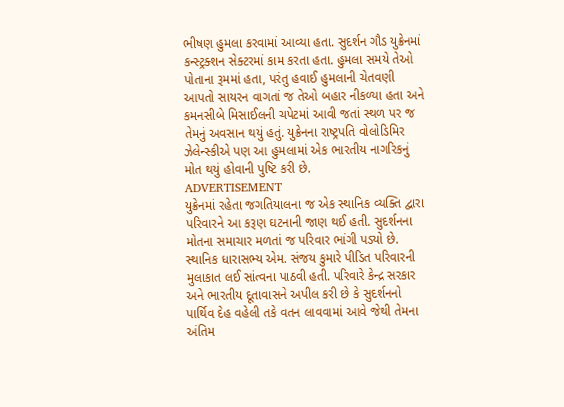ભીષણ હુમલા કરવામાં આવ્યા હતા. સુદર્શન ગૌડ યુક્રેનમાં કન્સ્ટ્રક્શન સેક્ટરમાં કામ કરતા હતા. હુમલા સમયે તેઓ પોતાના રૂમમાં હતા, પરંતુ હવાઈ હુમલાની ચેતવણી આપતો સાયરન વાગતાં જ તેઓ બહાર નીકળ્યા હતા અને કમનસીબે મિસાઈલની ચપેટમાં આવી જતાં સ્થળ પર જ તેમનું અવસાન થયું હતું. યુક્રેનના રાષ્ટ્રપતિ વોલોડિમિર ઝેલેન્સ્કીએ પણ આ હુમલામાં એક ભારતીય નાગરિકનું મોત થયું હોવાની પુષ્ટિ કરી છે.
ADVERTISEMENT
યુક્રેનમાં રહેતા જગતિયાલના જ એક સ્થાનિક વ્યક્તિ દ્વારા પરિવારને આ કરૂણ ઘટનાની જાણ થઈ હતી. સુદર્શનના મોતના સમાચાર મળતાં જ પરિવાર ભાંગી પડ્યો છે. સ્થાનિક ધારાસભ્ય એમ. સંજય કુમારે પીડિત પરિવારની મુલાકાત લઈ સાંત્વના પાઠવી હતી. પરિવારે કેન્દ્ર સરકાર અને ભારતીય દૂતાવાસને અપીલ કરી છે કે સુદર્શનનો પાર્થિવ દેહ વહેલી તકે વતન લાવવામાં આવે જેથી તેમના અંતિમ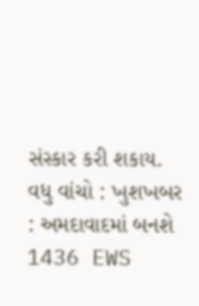સંસ્કાર કરી શકાય.
વધુ વાંચો : ખુશખબર : અમદાવાદમાં બનશે 1436 EWS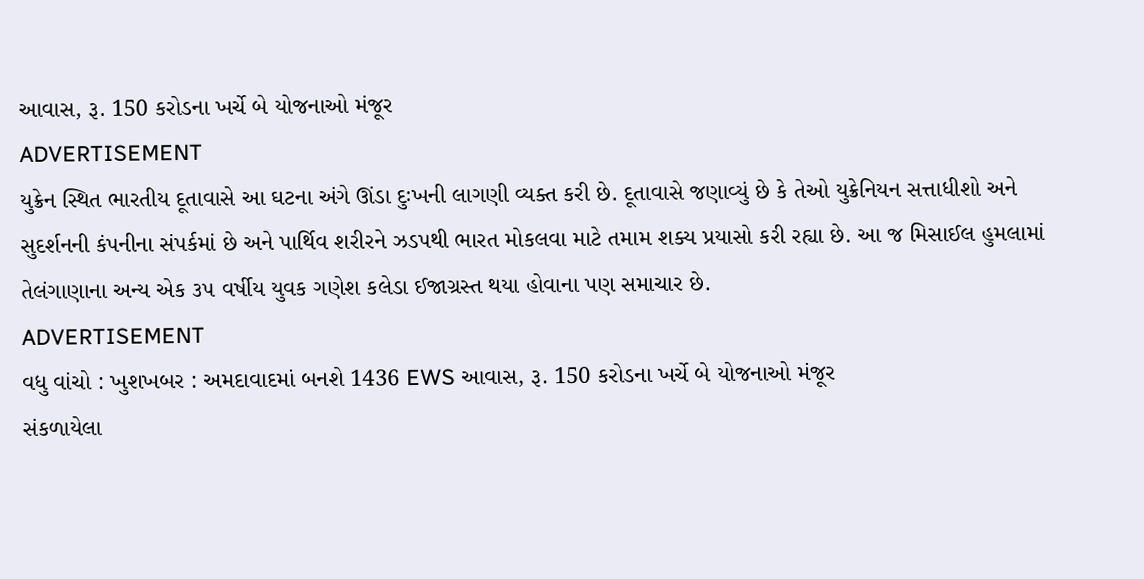આવાસ, રૂ. 150 કરોડના ખર્ચે બે યોજનાઓ મંજૂર
ADVERTISEMENT
યુક્રેન સ્થિત ભારતીય દૂતાવાસે આ ઘટના અંગે ઊંડા દુઃખની લાગણી વ્યક્ત કરી છે. દૂતાવાસે જણાવ્યું છે કે તેઓ યુક્રેનિયન સત્તાધીશો અને સુદર્શનની કંપનીના સંપર્કમાં છે અને પાર્થિવ શરીરને ઝડપથી ભારત મોકલવા માટે તમામ શક્ય પ્રયાસો કરી રહ્યા છે. આ જ મિસાઈલ હુમલામાં તેલંગાણાના અન્ય એક ૩૫ વર્ષીય યુવક ગણેશ કલેડા ઈજાગ્રસ્ત થયા હોવાના પણ સમાચાર છે.
ADVERTISEMENT
વધુ વાંચો : ખુશખબર : અમદાવાદમાં બનશે 1436 EWS આવાસ, રૂ. 150 કરોડના ખર્ચે બે યોજનાઓ મંજૂર
સંકળાયેલા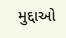મુદ્દાઓ